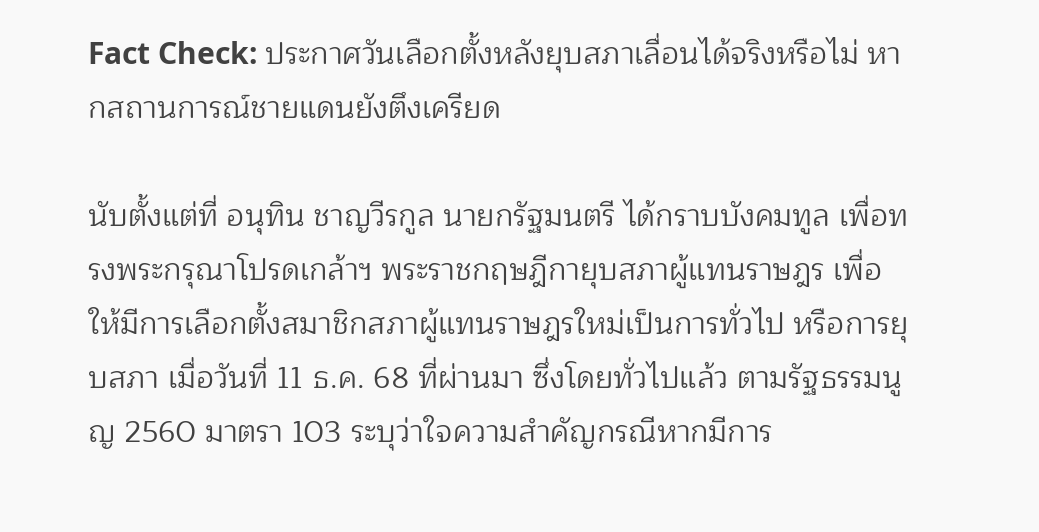Fact Check: ประกาศวันเลือกตั้งหลังยุบสภาเลื่อนได้จริงหรือไม่ หากสถานการณ์ชายแดนยังตึงเครียด

นับตั้งแต่ที่ อนุทิน ชาญวีรกูล นายกรัฐมนตรี ได้กราบบังคมทูล เพื่อทรงพระกรุณาโปรดเกล้าฯ พระราชกฤษฎีกายุบสภาผู้แทนราษฎร เพื่อให้มีการเลือกตั้งสมาชิกสภาผู้แทนราษฎรใหม่เป็นการทั่วไป หรือการยุบสภา เมื่อวันที่ 11 ธ.ค. 68 ที่ผ่านมา ซึ่งโดยทั่วไปแล้ว ตามรัฐธรรมนูญ 2560 มาตรา 103 ระบุว่าใจความสำคัญกรณีหากมีการ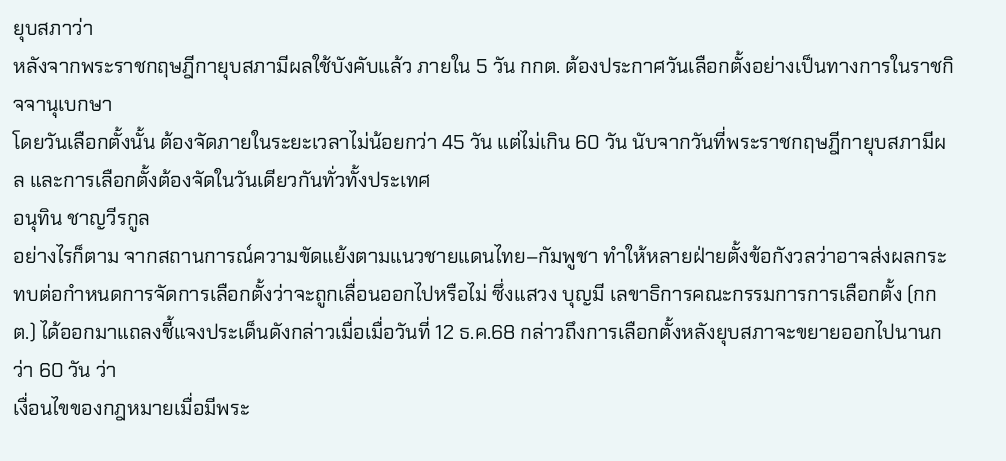ยุบสภาว่า
หลังจากพระราชกฤษฎีกายุบสภามีผลใช้บังคับแล้ว ภายใน 5 วัน กกต. ต้องประกาศวันเลือกตั้งอย่างเป็นทางการในราชกิจจานุเบกษา
โดยวันเลือกตั้งนั้น ต้องจัดภายในระยะเวลาไม่น้อยกว่า 45 วัน แต่ไม่เกิน 60 วัน นับจากวันที่พระราชกฤษฎีกายุบสภามีผล และการเลือกตั้งต้องจัดในวันเดียวกันทั่วทั้งประเทศ
อนุทิน ชาญวีรกูล
อย่างไรก็ตาม จากสถานการณ์ความขัดแย้งตามแนวชายแดนไทย–กัมพูชา ทำให้หลายฝ่ายตั้งข้อกังวลว่าอาจส่งผลกระทบต่อกำหนดการจัดการเลือกตั้งว่าจะถูกเลื่อนออกไปหรือไม่ ซึ่งแสวง บุญมี เลขาธิการคณะกรรมการการเลือกตั้ง (กกต.) ได้ออกมาแถลงชี้แจงประเด็นดังกล่าวเมื่อเมื่อวันที่ 12 ธ.ค.68 กล่าวถึงการเลือกตั้งหลังยุบสภาจะขยายออกไปนานกว่า 60 วัน ว่า
เงื่อนไขของกฎหมายเมื่อมีพระ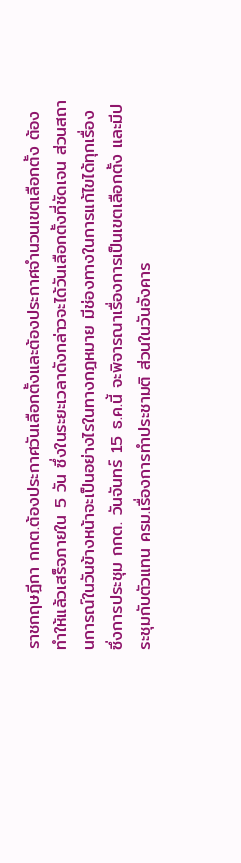ราชกฤษฎีกา กกต.ต้องประกาศวันเลือกตั้งและต้องประกาศจำนวนเขตเลือกตั้ง ต้องทำให้แล้วเสร็จภายใน 5 วัน ซึ่งในระยะเวลาดังกล่าวจะได้วันเลือกตั้งที่ชัดเจน ส่วนสถานการณ์ในวันข้างหน้าจะเป็นอย่างไรในทางกฎหมาย มีช่องทางในการแก้ไขได้ทุกเรื่อง ซึ่งการประชุม กกต. วันจันทร์ 15 ธ.ค.นี้ จะพิจารณาเรื่องการเป็นเขตเลือกตั้ง และมีประชุมกับตัวแทน ครม.เรื่องการทำประชามติ ส่วนในวันอังคาร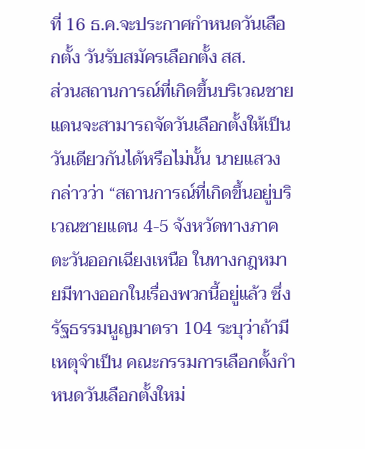ที่ 16 ธ.ค.จะประกาศกำหนดวันเลือกตั้ง วันรับสมัครเลือกตั้ง สส.
ส่วนสถานการณ์ที่เกิดขึ้นบริเวณชายแดนจะสามารถจัดวันเลือกตั้งให้เป็นวันเดียวกันได้หรือไม่นั้น นายแสวง กล่าวว่า “สถานการณ์ที่เกิดขึ้นอยู่บริเวณชายแดน 4-5 จังหวัดทางภาคตะวันออกเฉียงเหนือ ในทางกฎหมายมีทางออกในเรื่องพวกนี้อยู่แล้ว ซึ่งรัฐธรรมนูญมาตรา 104 ระบุว่าถ้ามีเหตุจำเป็น คณะกรรมการเลือกตั้งกำหนดวันเลือกตั้งใหม่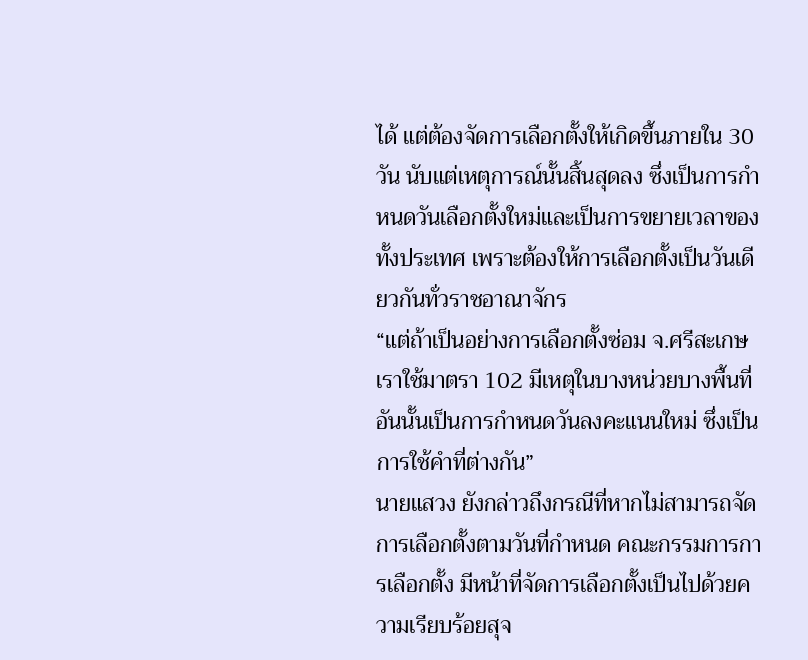ได้ แต่ต้องจัดการเลือกตั้งให้เกิดขึ้นภายใน 30 วัน นับแต่เหตุการณ์นั้นสิ้นสุดลง ซึ่งเป็นการกำหนดวันเลือกตั้งใหม่และเป็นการขยายเวลาของทั้งประเทศ เพราะต้องให้การเลือกตั้งเป็นวันเดียวกันทั่วราชอาณาจักร
“แต่ถ้าเป็นอย่างการเลือกตั้งซ่อม จ.ศรีสะเกษ เราใช้มาตรา 102 มีเหตุในบางหน่วยบางพื้นที่อันนั้นเป็นการกำหนดวันลงคะแนนใหม่ ซึ่งเป็นการใช้คำที่ต่างกัน”
นายแสวง ยังกล่าวถึงกรณีที่หากไม่สามารถจัดการเลือกตั้งตามวันที่กำหนด คณะกรรมการการเลือกตั้ง มีหน้าที่จัดการเลือกตั้งเป็นไปด้วยความเรียบร้อยสุจ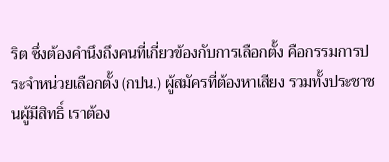ริต ซึ่งต้องคำนึงถึงคนที่เกี่ยวข้องกับการเลือกตั้ง คือกรรมการประจำหน่วยเลือกตั้ง (กปน.) ผู้สมัครที่ต้องหาเสียง รวมทั้งประชาชนผู้มีสิทธิ์ เราต้อง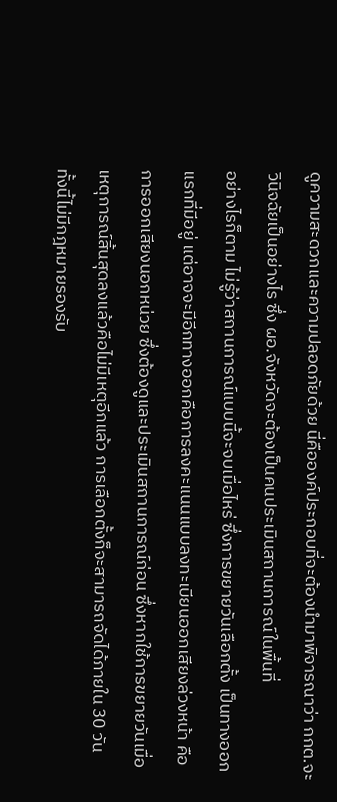ดูความสะดวกและความปลอดภัยด้วย นี่คือองค์ประกอบที่จะต้องนำมาพิจารณาว่า กกต.จะวินิจฉัยเป็นอย่างไร ซึ่ง ผอ.จังหวัดจะต้องเป็นคนประเมินสถานการณ์ในพื้นที่
อย่างไรก็ตาม ไม่รู้ว่าสถานการณ์แบบนี้จะจบเมื่อไหร่ ซึ่งการขยายวันเลือกตั้ง เป็นทางออกแรกที่มีอยู่ แต่อาจจะมีอีกทางออกคือการลงคะแนนแบบลงทะเบียนออกเสียงล่วงหน้า คือการออกเสียงนอกหน่วย ซึ่งต้องดูและประเมินสถานการณ์ก่อน ซึ่งหากใช้การขยายวันเมื่อเหตุการณ์สิ้นสุดลงแล้วคือไม่มีเหตุอีกแล้ว การเลือกตั้งก็จะสามารถจัดได้ภายใน 30 วัน
ทั้งนี้ไม่มีกฎหมายรองรับ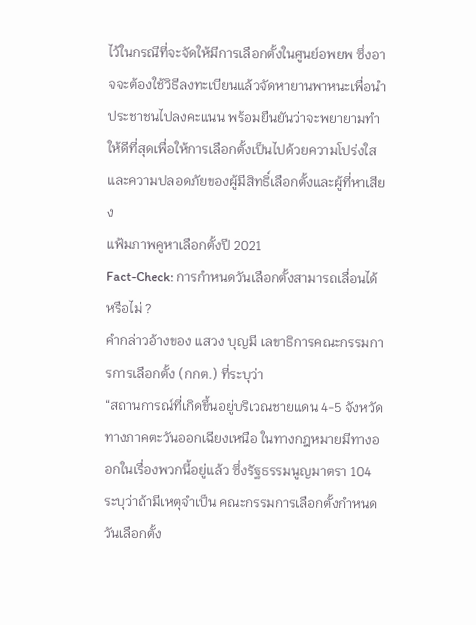ไว้ในกรณีที่จะจัดให้มีการเลือกตั้งในศูนย์อพยพ ซึ่งอาจจะต้องใช้วิธีลงทะเบียนแล้วจัดหายานพาหนะเพื่อนำประชาชนไปลงคะแนน พร้อมยืนยันว่าจะพยายามทำให้ดีที่สุดเพื่อให้การเลือกตั้งเป็นไปด้วยความโปร่งใสและความปลอดภัยของผู้มีสิทธิ์เลือกตั้งและผู้ที่หาเสียง
แฟ้มภาพคูหาเลือกตั้งปี 2021
Fact-Check: การกำหนดวันเลือกตั้งสามารถเลื่อนได้หรือไม่ ?
คำกล่าวอ้างของ แสวง บุญมี เลขาธิการคณะกรรมการการเลือกตั้ง (กกต.) ที่ระบุว่า
“สถานการณ์ที่เกิดขึ้นอยู่บริเวณชายแดน 4-5 จังหวัดทางภาคตะวันออกเฉียงเหนือ ในทางกฎหมายมีทางออกในเรื่องพวกนี้อยู่แล้ว ซึ่งรัฐธรรมนูญมาตรา 104 ระบุว่าถ้ามีเหตุจำเป็น คณะกรรมการเลือกตั้งกำหนดวันเลือกตั้ง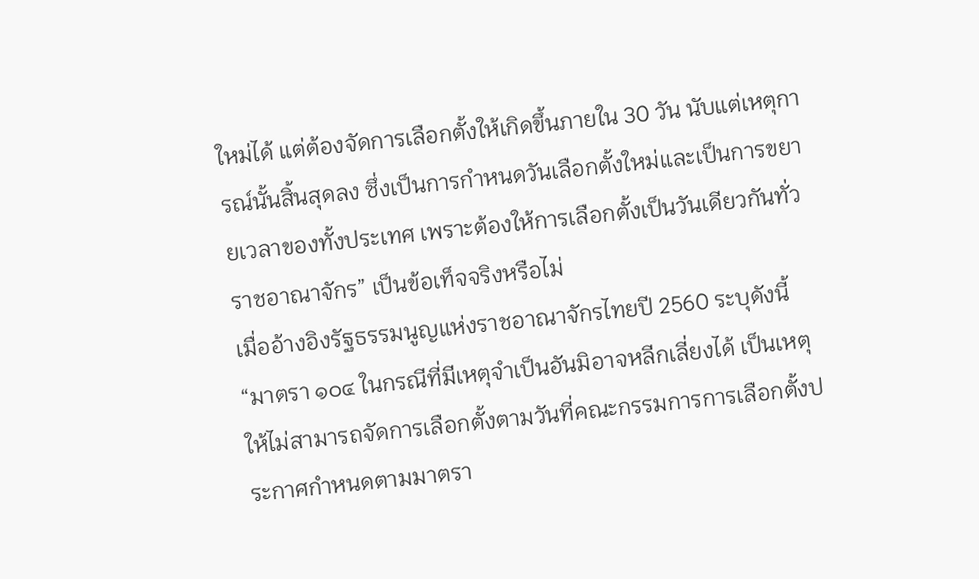ใหม่ได้ แต่ต้องจัดการเลือกตั้งให้เกิดขึ้นภายใน 30 วัน นับแต่เหตุการณ์นั้นสิ้นสุดลง ซึ่งเป็นการกำหนดวันเลือกตั้งใหม่และเป็นการขยายเวลาของทั้งประเทศ เพราะต้องให้การเลือกตั้งเป็นวันเดียวกันทั่วราชอาณาจักร” เป็นข้อเท็จจริงหรือไม่
เมื่ออ้างอิงรัฐธรรมนูญแห่งราชอาณาจักรไทยปี 2560 ระบุดังนี้
“มาตรา ๑๐๔ ในกรณีที่มีเหตุจําเป็นอันมิอาจหลีกเลี่ยงได้ เป็นเหตุให้ไม่สามารถจัดการเลือกตั้งตามวันที่คณะกรรมการการเลือกตั้งประกาศกําหนดตามมาตรา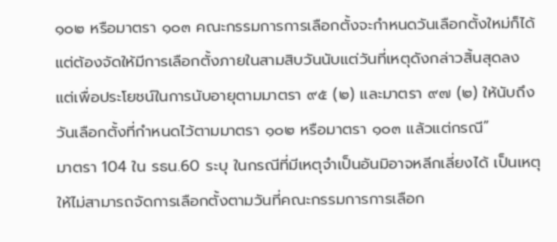๑๐๒ หรือมาตรา ๑๐๓ คณะกรรมการการเลือกตั้งจะกําหนดวันเลือกตั้งใหม่ก็ได้ แต่ต้องจัดให้มีการเลือกตั้งภายในสามสิบวันนับแต่วันที่เหตุดังกล่าวสิ้นสุดลง แต่เพื่อประโยชน์ในการนับอายุตามมาตรา ๙๕ (๒) และมาตรา ๙๗ (๒) ให้นับถึงวันเลือกตั้งที่กําหนดไว้ตามมาตรา ๑๐๒ หรือมาตรา ๑๐๓ แล้วแต่กรณี”
มาตรา 104 ใน รธน.60 ระบุ ในกรณีที่มีเหตุจําเป็นอันมิอาจหลีกเลี่ยงได้ เป็นเหตุให้ไม่สามารถจัดการเลือกตั้งตามวันที่คณะกรรมการการเลือก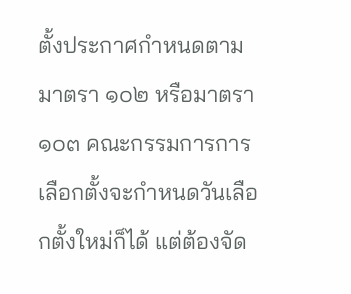ตั้งประกาศกําหนดตามมาตรา ๑๐๒ หรือมาตรา ๑๐๓ คณะกรรมการการเลือกตั้งจะกําหนดวันเลือกตั้งใหม่ก็ได้ แต่ต้องจัด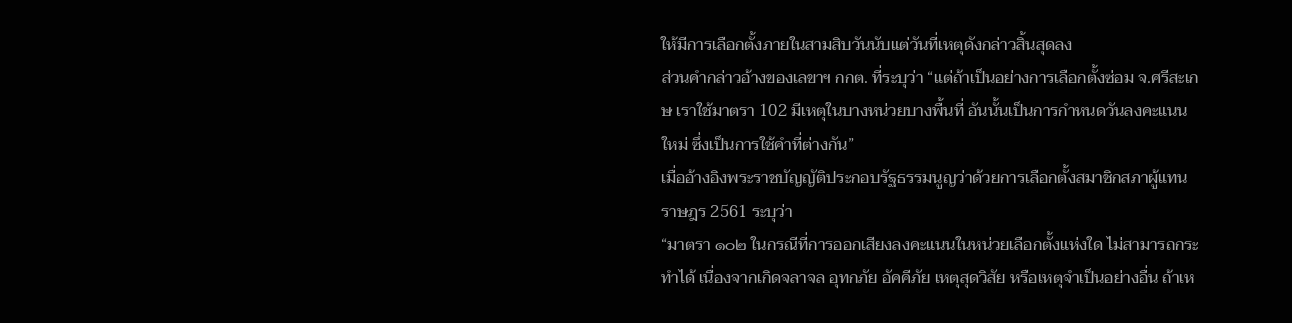ให้มีการเลือกตั้งภายในสามสิบวันนับแต่วันที่เหตุดังกล่าวสิ้นสุดลง
ส่วนคำกล่าวอ้างของเลขาฯ กกต. ที่ระบุว่า “แต่ถ้าเป็นอย่างการเลือกตั้งซ่อม จ.ศรีสะเกษ เราใช้มาตรา 102 มีเหตุในบางหน่วยบางพื้นที่ อันนั้นเป็นการกำหนดวันลงคะแนนใหม่ ซึ่งเป็นการใช้คำที่ต่างกัน”
เมื่ออ้างอิงพระราชบัญญัติประกอบรัฐธรรมนูญว่าด้วยการเลือกตั้งสมาชิกสภาผู้แทนราษฎร 2561 ระบุว่า
“มาตรา ๑๐๒ ในกรณีที่การออกเสียงลงคะแนนในหน่วยเลือกตั้งแห่งใด ไม่สามารถกระทําได้ เนื่องจากเกิดจลาจล อุทกภัย อัคคีภัย เหตุสุดวิสัย หรือเหตุจําเป็นอย่างอื่น ถ้าเห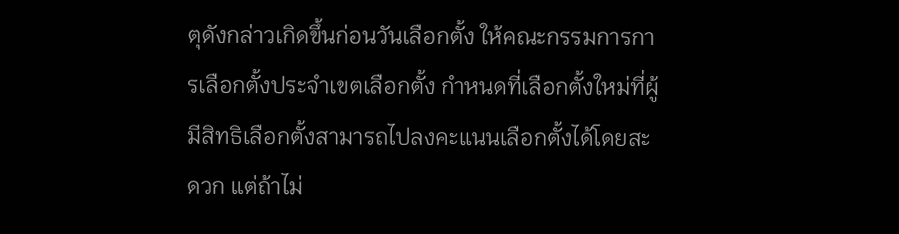ตุดังกล่าวเกิดขึ้นก่อนวันเลือกตั้ง ให้คณะกรรมการการเลือกตั้งประจําเขตเลือกตั้ง กําหนดที่เลือกตั้งใหม่ที่ผู้มีสิทธิเลือกตั้งสามารถไปลงคะแนนเลือกตั้งได้โดยสะดวก แต่ถ้าไม่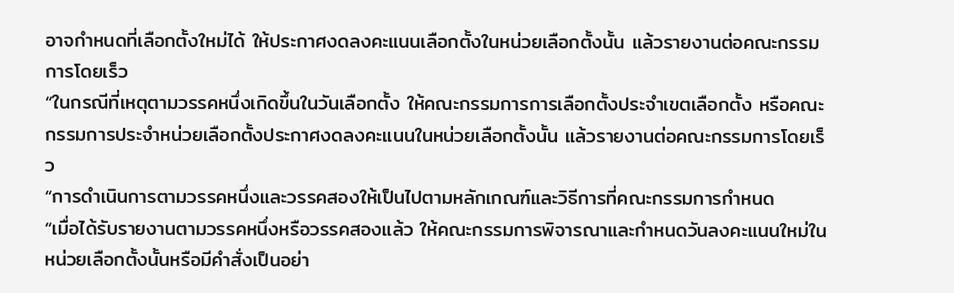อาจกําหนดที่เลือกตั้งใหม่ได้ ให้ประกาศงดลงคะแนนเลือกตั้งในหน่วยเลือกตั้งนั้น แล้วรายงานต่อคณะกรรมการโดยเร็ว
“ในกรณีที่เหตุตามวรรคหนึ่งเกิดขึ้นในวันเลือกตั้ง ให้คณะกรรมการการเลือกตั้งประจําเขตเลือกตั้ง หรือคณะกรรมการประจําหน่วยเลือกตั้งประกาศงดลงคะแนนในหน่วยเลือกตั้งนั้น แล้วรายงานต่อคณะกรรมการโดยเร็ว
“การดําเนินการตามวรรคหนึ่งและวรรคสองให้เป็นไปตามหลักเกณฑ์และวิธีการที่คณะกรรมการกําหนด
“เมื่อได้รับรายงานตามวรรคหนึ่งหรือวรรคสองแล้ว ให้คณะกรรมการพิจารณาและกําหนดวันลงคะแนนใหม่ในหน่วยเลือกตั้งนั้นหรือมีคําสั่งเป็นอย่า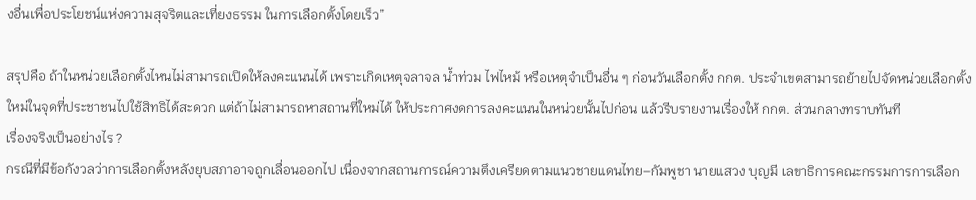งอื่นเพื่อประโยชน์แห่งความสุจริตและเที่ยงธรรม ในการเลือกตั้งโดยเร็ว”

สรุปคือ ถ้าในหน่วยเลือกตั้งไหนไม่สามารถเปิดให้ลงคะแนนได้ เพราะเกิดเหตุจลาจล น้ำท่วม ไฟไหม้ หรือเหตุจำเป็นอื่น ๆ ก่อนวันเลือกตั้ง กกต. ประจำเขตสามารถย้ายไปจัดหน่วยเลือกตั้งใหม่ในจุดที่ประชาชนไปใช้สิทธิได้สะดวก แต่ถ้าไม่สามารถหาสถานที่ใหม่ได้ ให้ประกาศงดการลงคะแนนในหน่วยนั้นไปก่อน แล้วรีบรายงานเรื่องให้ กกต. ส่วนกลางทราบทันที
เรื่องจริงเป็นอย่างไร ?
กรณีที่มีข้อกังวลว่าการเลือกตั้งหลังยุบสภาอาจถูกเลื่อนออกไป เนื่องจากสถานการณ์ความตึงเครียดตามแนวชายแดนไทย–กัมพูชา นายแสวง บุญมี เลขาธิการคณะกรรมการการเลือก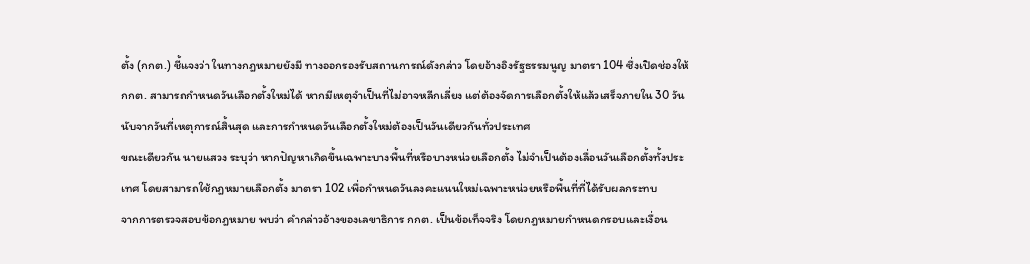ตั้ง (กกต.) ชี้แจงว่า ในทางกฎหมายยังมี ทางออกรองรับสถานการณ์ดังกล่าว โดยอ้างอิงรัฐธรรมนูญ มาตรา 104 ซึ่งเปิดช่องให้ กกต. สามารถกำหนดวันเลือกตั้งใหม่ได้ หากมีเหตุจำเป็นที่ไม่อาจหลีกเลี่ยง แต่ต้องจัดการเลือกตั้งให้แล้วเสร็จภายใน 30 วัน นับจากวันที่เหตุการณ์สิ้นสุด และการกำหนดวันเลือกตั้งใหม่ต้องเป็นวันเดียวกันทั่วประเทศ
ขณะเดียวกัน นายแสวง ระบุว่า หากปัญหาเกิดขึ้นเฉพาะบางพื้นที่หรือบางหน่วยเลือกตั้ง ไม่จำเป็นต้องเลื่อนวันเลือกตั้งทั้งประเทศ โดยสามารถใช้กฎหมายเลือกตั้ง มาตรา 102 เพื่อกำหนดวันลงคะแนนใหม่เฉพาะหน่วยหรือพื้นที่ที่ได้รับผลกระทบ
จากการตรวจสอบข้อกฎหมาย พบว่า คำกล่าวอ้างของเลขาธิการ กกต. เป็นข้อเท็จจริง โดยกฎหมายกำหนดกรอบและเงื่อน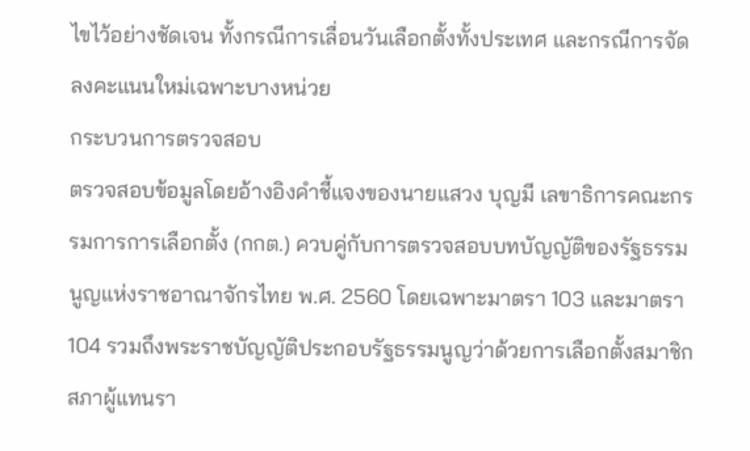ไขไว้อย่างชัดเจน ทั้งกรณีการเลื่อนวันเลือกตั้งทั้งประเทศ และกรณีการจัดลงคะแนนใหม่เฉพาะบางหน่วย
กระบวนการตรวจสอบ
ตรวจสอบข้อมูลโดยอ้างอิงคำชี้แจงของนายแสวง บุญมี เลขาธิการคณะกรรมการการเลือกตั้ง (กกต.) ควบคู่กับการตรวจสอบบทบัญญัติของรัฐธรรมนูญแห่งราชอาณาจักรไทย พ.ศ. 2560 โดยเฉพาะมาตรา 103 และมาตรา 104 รวมถึงพระราชบัญญัติประกอบรัฐธรรมนูญว่าด้วยการเลือกตั้งสมาชิกสภาผู้แทนรา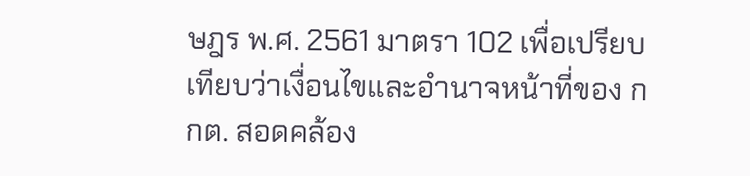ษฎร พ.ศ. 2561 มาตรา 102 เพื่อเปรียบเทียบว่าเงื่อนไขและอำนาจหน้าที่ของ กกต. สอดคล้อง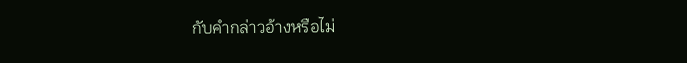กับคำกล่าวอ้างหรือไม่